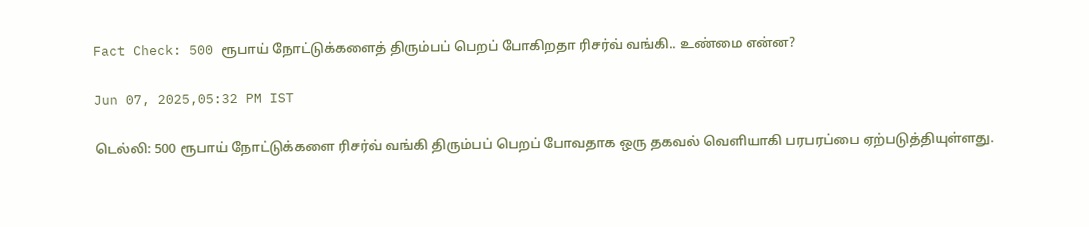Fact Check: 500 ரூபாய் நோட்டுக்களைத் திரும்பப் பெறப் போகிறதா ரிசர்வ் வங்கி.. உண்மை என்ன?

Jun 07, 2025,05:32 PM IST

டெல்லி: 500 ரூபாய் நோட்டுக்களை ரிசர்வ் வங்கி திரும்பப் பெறப் போவதாக ஒரு தகவல் வெளியாகி பரபரப்பை ஏற்படுத்தியுள்ளது.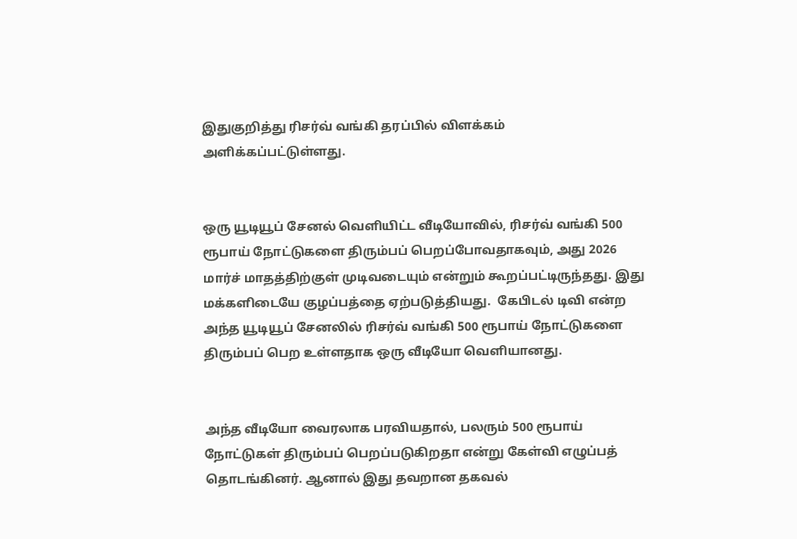இதுகுறித்து ரிசர்வ் வங்கி தரப்பில் விளக்கம் அளிக்கப்பட்டுள்ளது.


ஒரு யூடியூப் சேனல் வெளியிட்ட வீடியோவில், ரிசர்வ் வங்கி 500 ரூபாய் நோட்டுகளை திரும்பப் பெறப்போவதாகவும், அது 2026 மார்ச் மாதத்திற்குள் முடிவடையும் என்றும் கூறப்பட்டிருந்தது. இது மக்களிடையே குழப்பத்தை ஏற்படுத்தியது.  கேபிடல் டிவி என்ற அந்த யூடியூப் சேனலில் ரிசர்வ் வங்கி 500 ரூபாய் நோட்டுகளை திரும்பப் பெற உள்ளதாக ஒரு வீடியோ வெளியானது.


அந்த வீடியோ வைரலாக பரவியதால், பலரும் 500 ரூபாய் நோட்டுகள் திரும்பப் பெறப்படுகிறதா என்று கேள்வி எழுப்பத் தொடங்கினர். ஆனால் இது தவறான தகவல்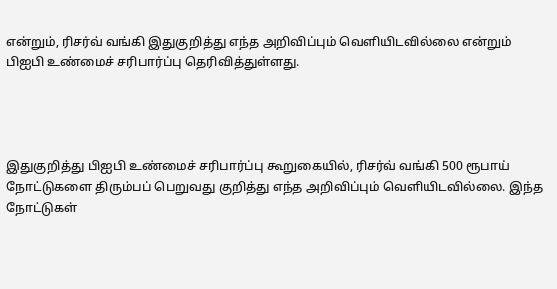என்றும், ரிசர்வ் வங்கி இதுகுறித்து எந்த அறிவிப்பும் வெளியிடவில்லை என்றும் பிஐபி உண்மைச் சரிபார்ப்பு தெரிவித்துள்ளது.




இதுகுறித்து பிஐபி உண்மைச் சரிபார்ப்பு கூறுகையில், ரிசர்வ் வங்கி 500 ரூபாய் நோட்டுகளை திரும்பப் பெறுவது குறித்து எந்த அறிவிப்பும் வெளியிடவில்லை. இந்த நோட்டுகள்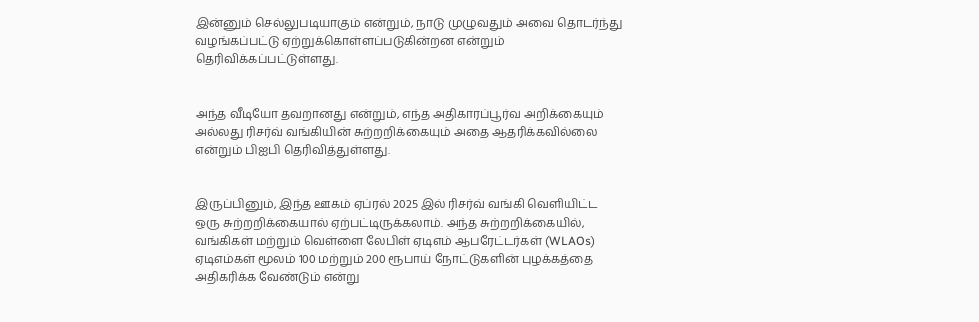இன்னும் செல்லுபடியாகும் என்றும், நாடு முழுவதும் அவை தொடர்ந்து வழங்கப்பட்டு ஏற்றுக்கொள்ளப்படுகின்றன என்றும் தெரிவிக்கப்பட்டுள்ளது.


அந்த வீடியோ தவறானது என்றும், எந்த அதிகாரப்பூர்வ அறிக்கையும் அல்லது ரிசர்வ் வங்கியின் சுற்றறிக்கையும் அதை ஆதரிக்கவில்லை என்றும் பிஐபி தெரிவித்துள்ளது.


இருப்பினும், இந்த ஊகம் ஏப்ரல் 2025 இல் ரிசர்வ் வங்கி வெளியிட்ட ஒரு சுற்றறிக்கையால் ஏற்பட்டிருக்கலாம். அந்த சுற்றறிக்கையில், வங்கிகள் மற்றும் வெள்ளை லேபிள் ஏடிஎம் ஆபரேட்டர்கள் (WLAOs) ஏடிஎம்கள் மூலம் 100 மற்றும் 200 ரூபாய் நோட்டுகளின் புழக்கத்தை அதிகரிக்க வேண்டும் என்று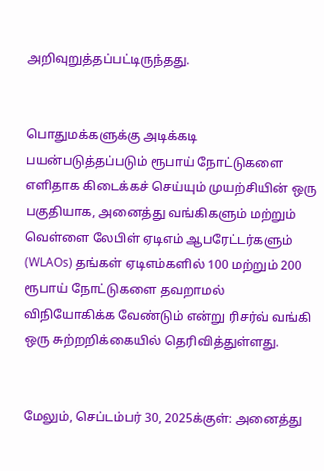அறிவுறுத்தப்பட்டிருந்தது.


பொதுமக்களுக்கு அடிக்கடி பயன்படுத்தப்படும் ரூபாய் நோட்டுகளை எளிதாக கிடைக்கச் செய்யும் முயற்சியின் ஒரு பகுதியாக, அனைத்து வங்கிகளும் மற்றும் வெள்ளை லேபிள் ஏடிஎம் ஆபரேட்டர்களும் (WLAOs) தங்கள் ஏடிஎம்களில் 100 மற்றும் 200 ரூபாய் நோட்டுகளை தவறாமல் விநியோகிக்க வேண்டும் என்று ரிசர்வ் வங்கி ஒரு சுற்றறிக்கையில் தெரிவித்துள்ளது.


மேலும், செப்டம்பர் 30, 2025க்குள்: அனைத்து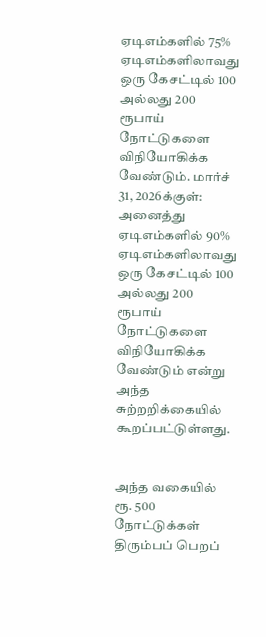ஏடிஎம்களில் 75% ஏடிஎம்களிலாவது ஒரு கேசட்டில் 100 அல்லது 200 ரூபாய் நோட்டுகளை விநியோகிக்க வேண்டும். மார்ச் 31, 2026க்குள்: அனைத்து ஏடிஎம்களில் 90% ஏடிஎம்களிலாவது ஒரு கேசட்டில் 100 அல்லது 200 ரூபாய் நோட்டுகளை விநியோகிக்க வேண்டும் என்று அந்த சுற்றறிக்கையில் கூறப்பட்டுள்ளது.


அந்த வகையில் ரூ. 500 நோட்டுக்கள் திரும்பப் பெறப்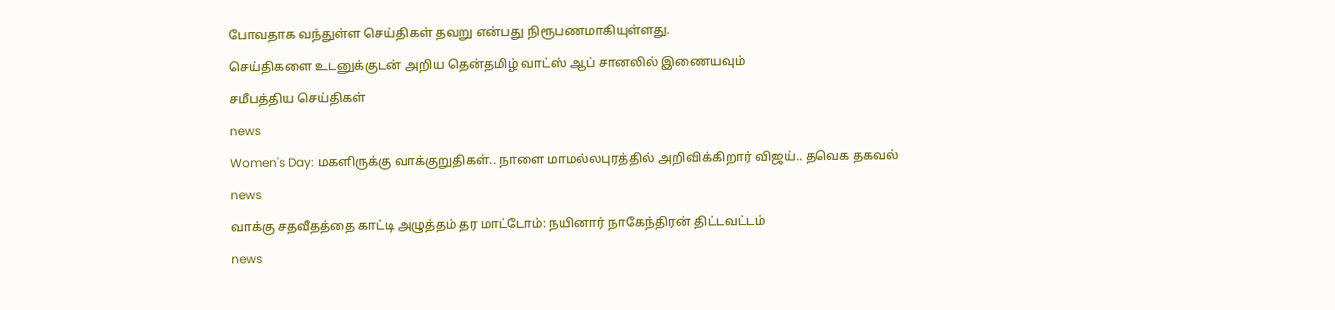போவதாக வந்துள்ள செய்திகள் தவறு என்பது நிரூபணமாகியுள்ளது.

செய்திகளை உடனுக்குடன் அறிய தென்தமிழ் வாட்ஸ் ஆப் சானலில் இணையவும்

சமீபத்திய செய்திகள்

news

Women's Day: மகளிருக்கு வாக்குறுதிகள்.. நாளை மாமல்லபுரத்தில் அறிவிக்கிறார் விஜய்.. தவெக தகவல்

news

வாக்கு சதவீதத்தை காட்டி அழுத்தம் தர மாட்டோம்: நயினார் நாகேந்திரன் திட்டவட்டம்

news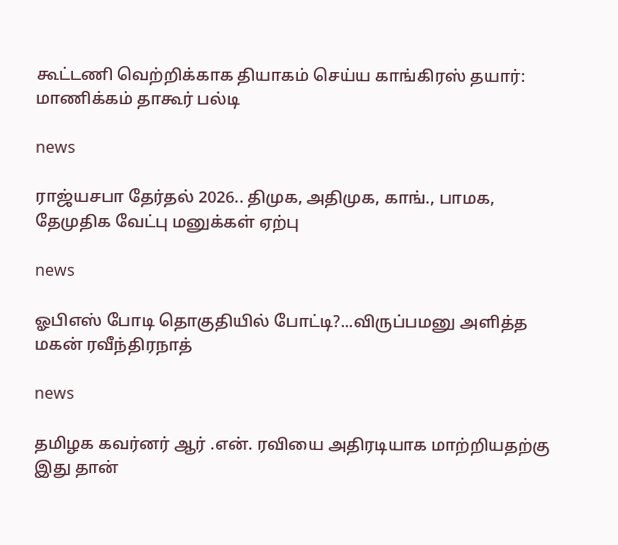கூட்டணி வெற்றிக்காக தியாகம் செய்ய காங்கிரஸ் தயார்: மாணிக்கம் தாகூர் பல்டி

news

ராஜ்யசபா தேர்தல் 2026.. திமுக, அதிமுக, காங்., பாமக, தேமுதிக வேட்பு மனுக்கள் ஏற்பு

news

ஓபிஎஸ் போடி தொகுதியில் போட்டி?...விருப்பமனு அளித்த மகன் ரவீந்திரநாத்

news

தமிழக கவர்னர் ஆர் .என். ரவியை அதிரடியாக மாற்றியதற்கு இது தான்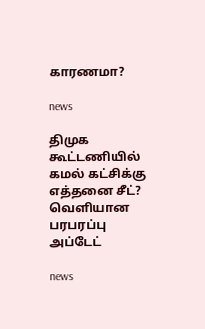காரணமா?

news

திமுக கூட்டணியில் கமல் கட்சிக்கு எத்தனை சீட்? வெளியான பரபரப்பு அப்டேட்

news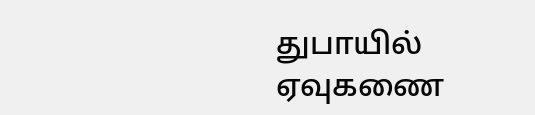துபாயில் ஏவுகணை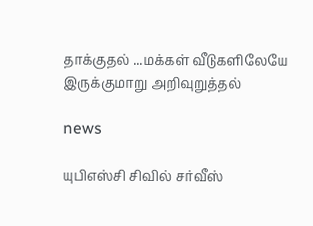தாக்குதல் ...மக்கள் வீடுகளிலேயே இருக்குமாறு அறிவுறுத்தல்

news

யுபிஎஸ்சி சிவில் சர்வீஸ்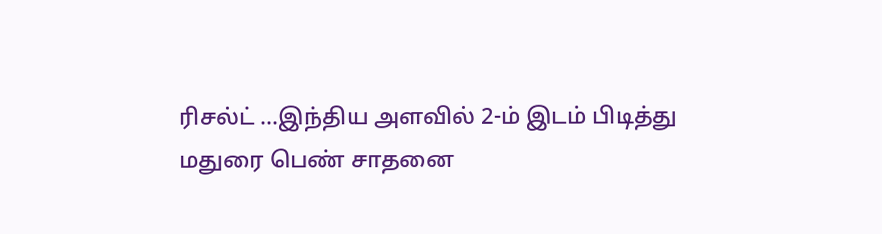ரிசல்ட் ...இந்திய அளவில் 2-ம் இடம் பிடித்து மதுரை பெண் சாதனை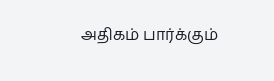அதிகம் பார்க்கும்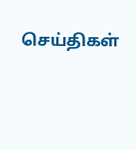செய்திகள்